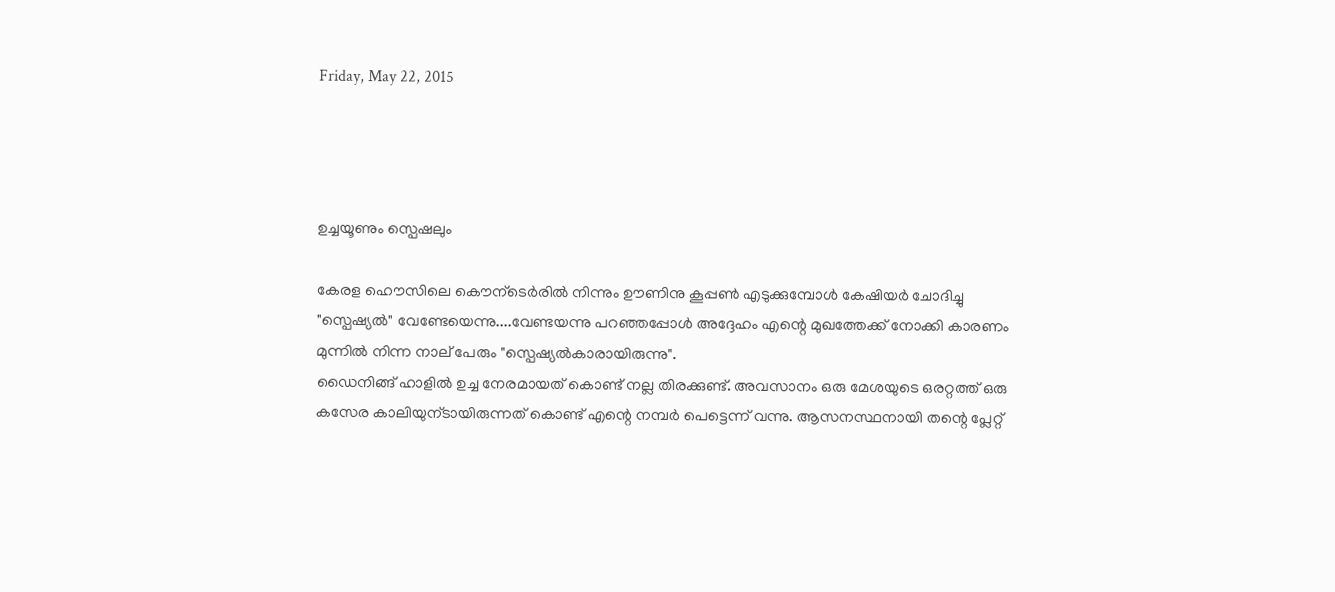Friday, May 22, 2015




ഉച്ചയൂണും സ്പെഷലും

കേരള ഹൌസിലെ കൌന്ടെര്‍രില്‍ നിന്നും ഊണിനു കൂപ്പണ്‍ എടുക്കുമ്പോള്‍ കേഷിയര്‍ ചോദിച്ചു "സ്പെഷ്യല്‍" വേണ്ടേയെന്നു....വേണ്ടയന്നു പറഞ്ഞപ്പോള്‍ അദ്ദേഹം എന്റെ മുഖത്തേക്ക് നോക്കി കാരണം മുന്നില്‍ നിന്ന നാല് പേരും "സ്പെഷ്യല്‍കാരായിരുന്നു".
ഡൈനിങ്ങ്‌ ഹാളില്‍ ഉച്ച നേരമായത് കൊണ്ട് നല്ല തിരക്കുണ്ട്. അവസാനം ഒരു മേശയുടെ ഒരറ്റത്ത് ഒരു കസേര കാലിയുന്ടായിരുന്നത് കൊണ്ട് എന്റെ നമ്പര്‍ പെട്ടെന്ന് വന്നു. ആസനസ്ഥനായി തന്റെ പ്ലേറ്റ്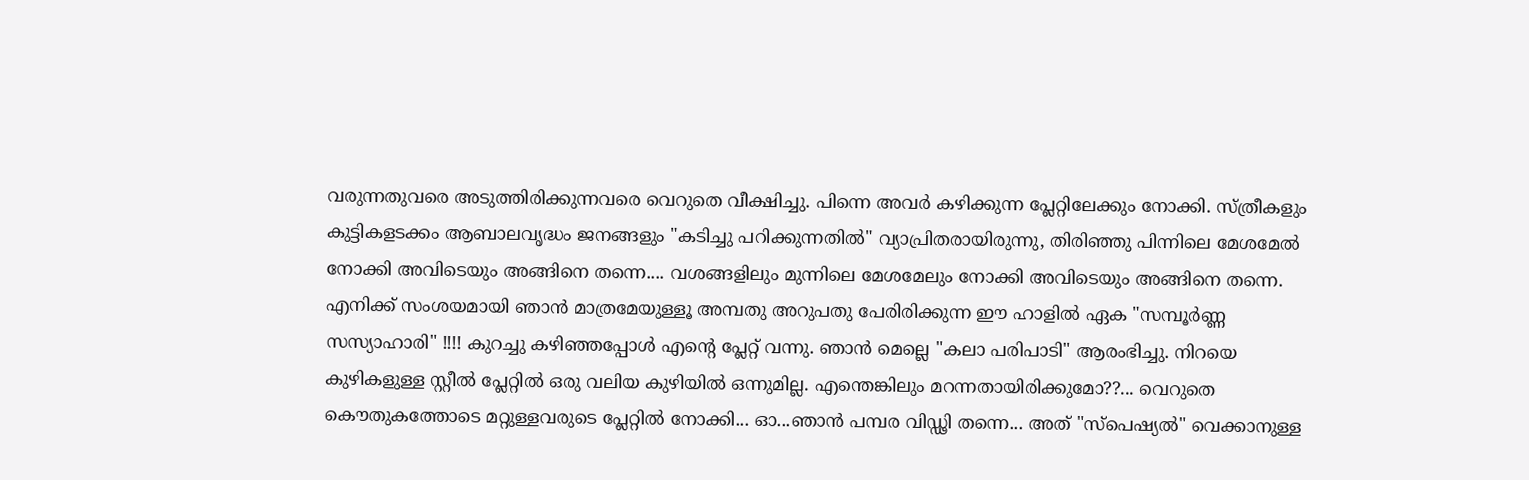വരുന്നതുവരെ അടുത്തിരിക്കുന്നവരെ വെറുതെ വീക്ഷിച്ചു. പിന്നെ അവര്‍ കഴിക്കുന്ന പ്ലേറ്റിലേക്കും നോക്കി. സ്ത്രീകളും കുട്ടികളടക്കം ആബാലവൃദ്ധം ജനങ്ങളും "കടിച്ചു പറിക്കുന്നതില്‍" വ്യാപ്രിതരായിരുന്നു, തിരിഞ്ഞു പിന്നിലെ മേശമേല്‍ നോക്കി അവിടെയും അങ്ങിനെ തന്നെ.... വശങ്ങളിലും മുന്നിലെ മേശമേലും നോക്കി അവിടെയും അങ്ങിനെ തന്നെ. എനിക്ക് സംശയമായി ഞാന്‍ മാത്രമേയുള്ളൂ അമ്പതു അറുപതു പേരിരിക്കുന്ന ഈ ഹാളില്‍ ഏക "സമ്പൂര്‍ണ്ണ സസ്യാഹാരി" !!!! കുറച്ചു കഴിഞ്ഞപ്പോള്‍ എന്റെ പ്ലേറ്റ് വന്നു. ഞാന്‍ മെല്ലെ "കലാ പരിപാടി" ആരംഭിച്ചു. നിറയെ കുഴികളുള്ള സ്റ്റീല്‍ പ്ലേറ്റില്‍ ഒരു വലിയ കുഴിയില്‍ ഒന്നുമില്ല. എന്തെങ്കിലും മറന്നതായിരിക്കുമോ??... വെറുതെ കൌതുകത്തോടെ മറ്റുള്ളവരുടെ പ്ലേറ്റില്‍ നോക്കി... ഓ...ഞാന്‍ പമ്പര വിഡ്ഢി തന്നെ... അത് "സ്പെഷ്യല്‍" വെക്കാനുള്ള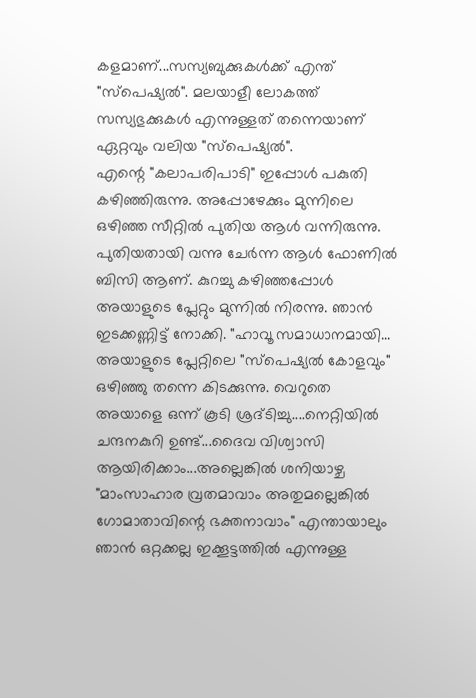കളമാണ്...സസ്യബുക്കുകള്‍ക്ക് എന്ത് "സ്പെഷ്യല്‍". മലയാളീ ലോകത്ത് സസ്യഭുക്കുകള്‍ എന്നുള്ളത് തന്നെയാണ് ഏറ്റവും വലിയ "സ്പെഷ്യല്‍".
എന്റെ "കലാപരിപാടി" ഇപ്പോള്‍ പകുതി കഴിഞ്ഞിരുന്നു. അപ്പോഴേക്കും മുന്നിലെ ഒഴിഞ്ഞ സീറ്റില്‍ പുതിയ ആള്‍ വന്നിരുന്നു. പുതിയതായി വന്നു ചേര്‍ന്ന ആള്‍ ഫോണില്‍ ബിസി ആണ്. കുറച്ചു കഴിഞ്ഞപ്പോള്‍ അയാളുടെ പ്ലേറ്റും മുന്നില്‍ നിരന്നു. ഞാന്‍ ഇടക്കണ്ണിട്ട് നോക്കി. "ഹാവൂ സമാധാനമായി... അയാളുടെ പ്ലേറ്റിലെ "സ്പെഷ്യല്‍ കോളവും" ഒഴിഞ്ഞു തന്നെ കിടക്കുന്നു. വെറുതെ അയാളെ ഒന്ന് കൂടി ശ്രദ്ടിച്ചു....നെറ്റിയില്‍ ചന്ദനകുറി ഉണ്ട്...ദൈവ വിശ്വാസി ആയിരിക്കാം...അല്ലെങ്കില്‍ ശനിയാഴ്ച "മാംസാഹാര വ്രതമാവാം അതുമല്ലെങ്കില്‍ ഗോമാതാവിന്റെ ഭക്തനാവാം" എന്തായാലും ഞാന്‍ ഒറ്റക്കല്ല ഇക്കൂട്ടത്തില്‍ എന്നുള്ള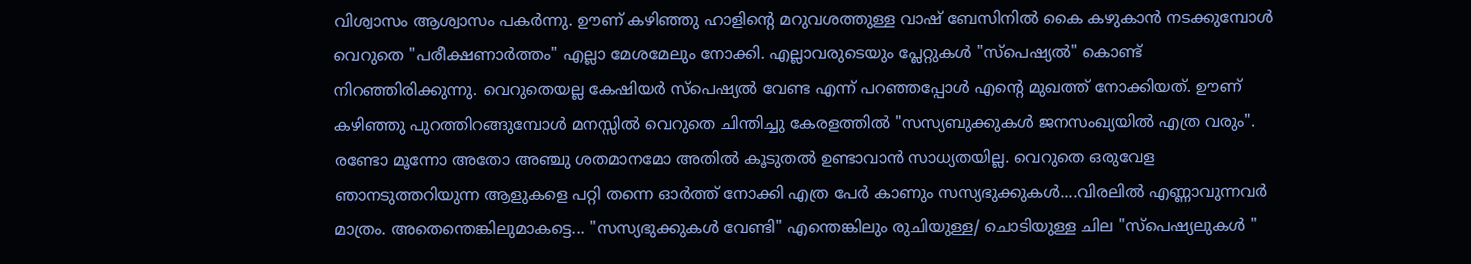വിശ്വാസം ആശ്വാസം പകര്‍ന്നു. ഊണ് കഴിഞ്ഞു ഹാളിന്റെ മറുവശത്തുള്ള വാഷ്‌ ബേസിനില്‍ കൈ കഴുകാന്‍ നടക്കുമ്പോള്‍ വെറുതെ "പരീക്ഷണാര്‍ത്തം" എല്ലാ മേശമേലും നോക്കി. എല്ലാവരുടെയും പ്ലേറ്റുകള്‍ "സ്പെഷ്യല്‍" കൊണ്ട് നിറഞ്ഞിരിക്കുന്നു. വെറുതെയല്ല കേഷിയര്‍ സ്പെഷ്യല്‍ വേണ്ട എന്ന് പറഞ്ഞപ്പോള്‍ എന്റെ മുഖത്ത് നോക്കിയത്. ഊണ് കഴിഞ്ഞു പുറത്തിറങ്ങുമ്പോള്‍ മനസ്സില്‍ വെറുതെ ചിന്തിച്ചു കേരളത്തില്‍ "സസ്യബുക്കുകള്‍ ജനസംഖ്യയില്‍ എത്ര വരും". രണ്ടോ മൂന്നോ അതോ അഞ്ചു ശതമാനമോ അതില്‍ കൂടുതല്‍ ഉണ്ടാവാന്‍ സാധ്യതയില്ല. വെറുതെ ഒരുവേള ഞാനടുത്തറിയുന്ന ആളുകളെ പറ്റി തന്നെ ഓര്‍ത്ത്‌ നോക്കി എത്ര പേര്‍ കാണും സസ്യഭുക്കുകള്‍....വിരലില്‍ എണ്ണാവുന്നവര്‍ മാത്രം. അതെന്തെങ്കിലുമാകട്ടെ... "സസ്യഭുക്കുകള്‍ വേണ്ടി" എന്തെങ്കിലും രുചിയുള്ള/ ചൊടിയുള്ള ചില "സ്പെഷ്യലുകള്‍ "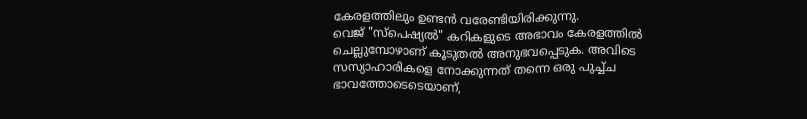കേരളത്തിലും ഉണ്ടന്‍ വരേണ്ടിയിരിക്കുന്നു.
വെജ് "സ്പെഷ്യല്‍" കറികളുടെ അഭാവം കേരളത്തില്‍ ചെല്ലുമ്പോഴാണ് കൂടുതല്‍ അനുഭവപ്പെടുക. അവിടെ സസ്യാഹാരികളെ നോക്കുന്നത് തന്നെ ഒരു പുച്ച്ച ഭാവത്തോടെടെയാണ്,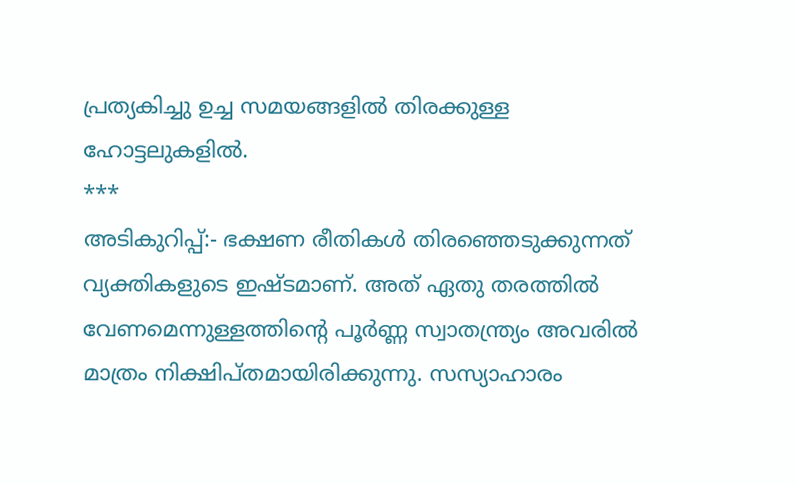പ്രത്യകിച്ചു ഉച്ച സമയങ്ങളില്‍ തിരക്കുള്ള ഹോട്ടലുകളില്‍.
***
അടികുറിപ്പ്:- ഭക്ഷണ രീതികള്‍ തിരഞ്ഞെടുക്കുന്നത് വ്യക്തികളുടെ ഇഷ്ടമാണ്. അത് ഏതു തരത്തില്‍ വേണമെന്നുള്ളത്തിന്റെ പൂര്‍ണ്ണ സ്വാതന്ത്ര്യം അവരില്‍ മാത്രം നിക്ഷിപ്തമായിരിക്കുന്നു. സസ്യാഹാരം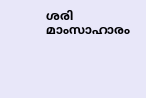ശരി മാംസാഹാരം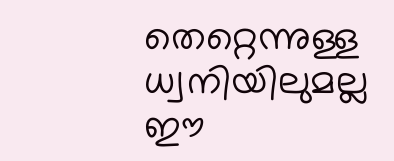തെറ്റെന്നുള്ള ധ്വനിയിലുമല്ല ഈ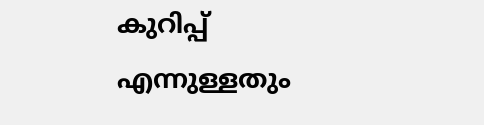കുറിപ്പ് എന്നുള്ളതും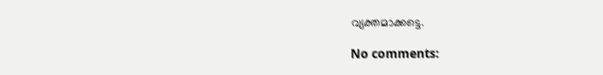വ്യക്തമാക്കട്ടെ.

No comments: